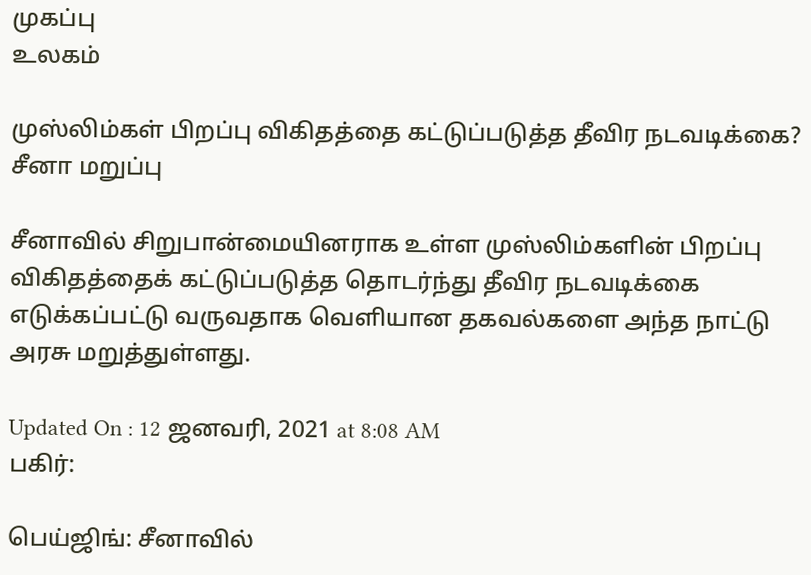முகப்பு
உலகம்

முஸ்லிம்கள் பிறப்பு விகிதத்தை கட்டுப்படுத்த தீவிர நடவடிக்கை? சீனா மறுப்பு

சீனாவில் சிறுபான்மையினராக உள்ள முஸ்லிம்களின் பிறப்பு விகிதத்தைக் கட்டுப்படுத்த தொடர்ந்து தீவிர நடவடிக்கை எடுக்கப்பட்டு வருவதாக வெளியான தகவல்களை அந்த நாட்டு அரசு மறுத்துள்ளது.

Updated On : 12 ஜனவரி, 2021 at 8:08 AM
பகிர்:

பெய்ஜிங்: சீனாவில்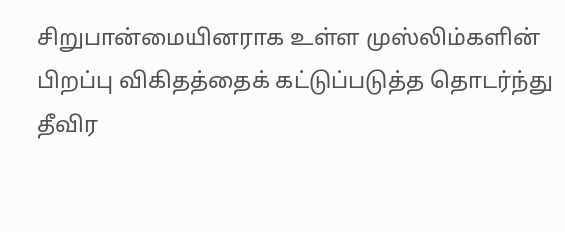சிறுபான்மையினராக உள்ள முஸ்லிம்களின் பிறப்பு விகிதத்தைக் கட்டுப்படுத்த தொடர்ந்து தீவிர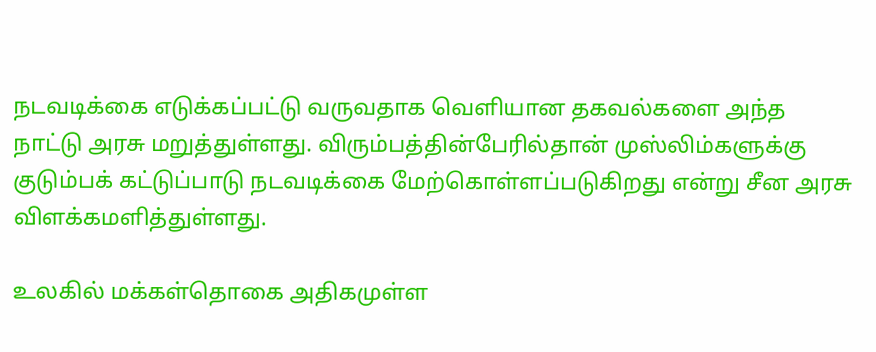நடவடிக்கை எடுக்கப்பட்டு வருவதாக வெளியான தகவல்களை அந்த நாட்டு அரசு மறுத்துள்ளது. விரும்பத்தின்பேரில்தான் முஸ்லிம்களுக்கு குடும்பக் கட்டுப்பாடு நடவடிக்கை மேற்கொள்ளப்படுகிறது என்று சீன அரசு விளக்கமளித்துள்ளது.

உலகில் மக்கள்தொகை அதிகமுள்ள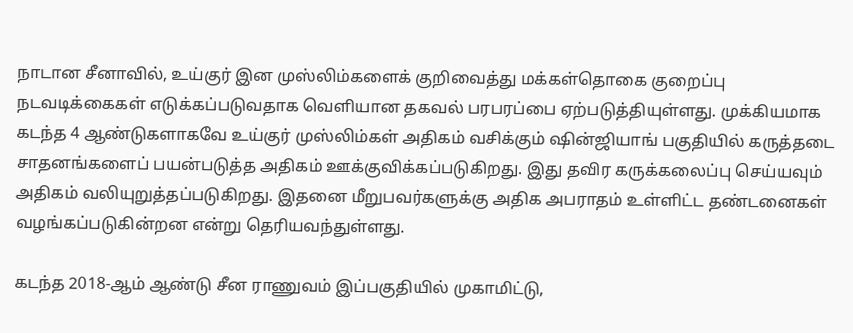நாடான சீனாவில், உய்குர் இன முஸ்லிம்களைக் குறிவைத்து மக்கள்தொகை குறைப்பு நடவடிக்கைகள் எடுக்கப்படுவதாக வெளியான தகவல் பரபரப்பை ஏற்படுத்தியுள்ளது. முக்கியமாக கடந்த 4 ஆண்டுகளாகவே உய்குர் முஸ்லிம்கள் அதிகம் வசிக்கும் ஷின்ஜியாங் பகுதியில் கருத்தடை சாதனங்களைப் பயன்படுத்த அதிகம் ஊக்குவிக்கப்படுகிறது. இது தவிர கருக்கலைப்பு செய்யவும் அதிகம் வலியுறுத்தப்படுகிறது. இதனை மீறுபவர்களுக்கு அதிக அபராதம் உள்ளிட்ட தண்டனைகள் வழங்கப்படுகின்றன என்று தெரியவந்துள்ளது.

கடந்த 2018-ஆம் ஆண்டு சீன ராணுவம் இப்பகுதியில் முகாமிட்டு,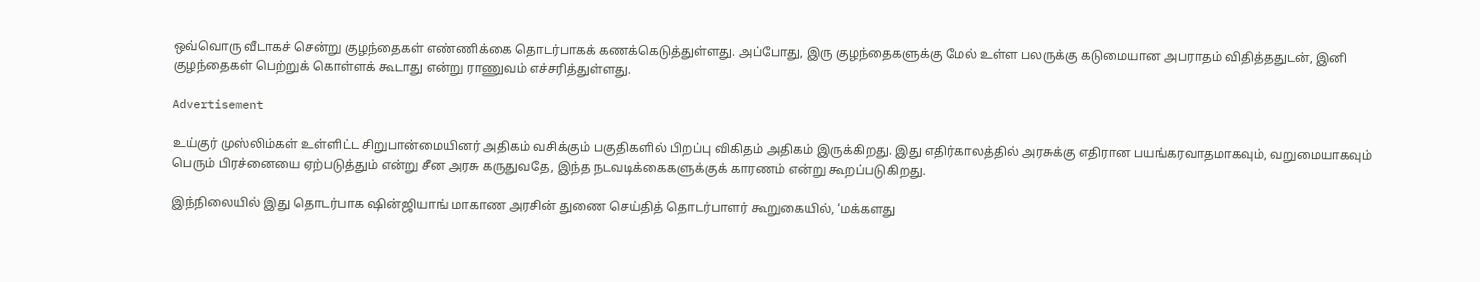ஒவ்வொரு வீடாகச் சென்று குழந்தைகள் எண்ணிக்கை தொடர்பாகக் கணக்கெடுத்துள்ளது. அப்போது, இரு குழந்தைகளுக்கு மேல் உள்ள பலருக்கு கடுமையான அபராதம் விதித்ததுடன், இனி குழந்தைகள் பெற்றுக் கொள்ளக் கூடாது என்று ராணுவம் எச்சரித்துள்ளது.

Advertisement

உய்குர் முஸ்லிம்கள் உள்ளிட்ட சிறுபான்மையினர் அதிகம் வசிக்கும் பகுதிகளில் பிறப்பு விகிதம் அதிகம் இருக்கிறது. இது எதிர்காலத்தில் அரசுக்கு எதிரான பயங்கரவாதமாகவும், வறுமையாகவும் பெரும் பிரச்னையை ஏற்படுத்தும் என்று சீன அரசு கருதுவதே, இந்த நடவடிக்கைகளுக்குக் காரணம் என்று கூறப்படுகிறது.

இந்நிலையில் இது தொடர்பாக ஷின்ஜியாங் மாகாண அரசின் துணை செய்தித் தொடர்பாளர் கூறுகையில், ‘மக்களது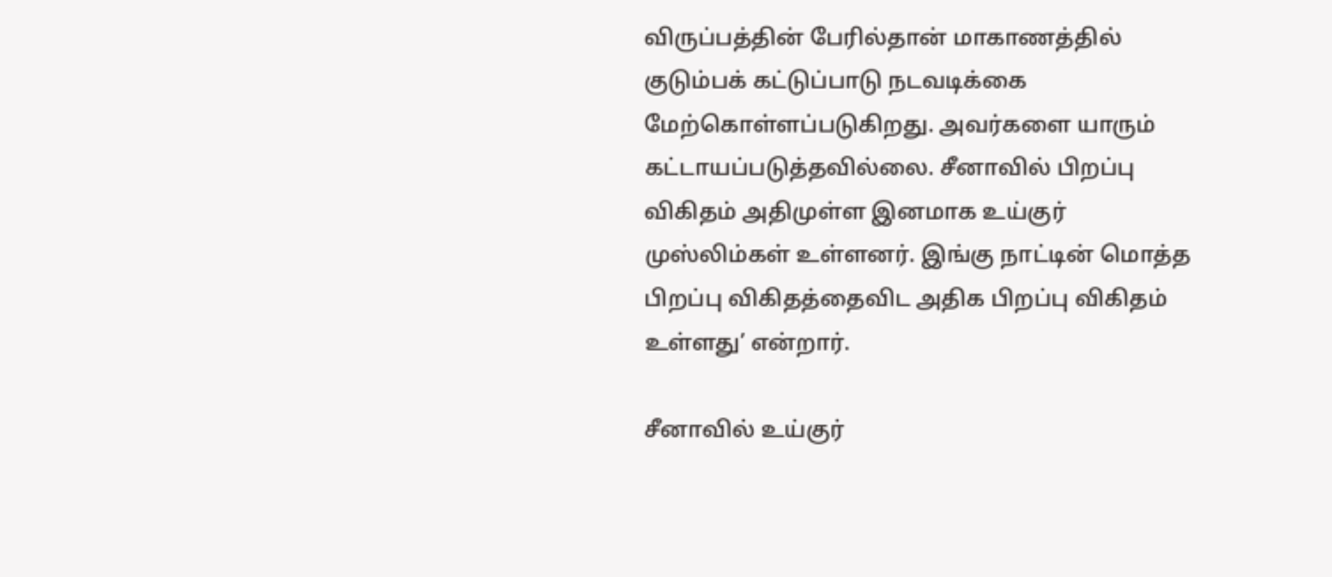விருப்பத்தின் பேரில்தான் மாகாணத்தில் குடும்பக் கட்டுப்பாடு நடவடிக்கை மேற்கொள்ளப்படுகிறது. அவர்களை யாரும் கட்டாயப்படுத்தவில்லை. சீனாவில் பிறப்பு விகிதம் அதிமுள்ள இனமாக உய்குர் முஸ்லிம்கள் உள்ளனர். இங்கு நாட்டின் மொத்த பிறப்பு விகிதத்தைவிட அதிக பிறப்பு விகிதம் உள்ளது’ என்றார்.

சீனாவில் உய்குர்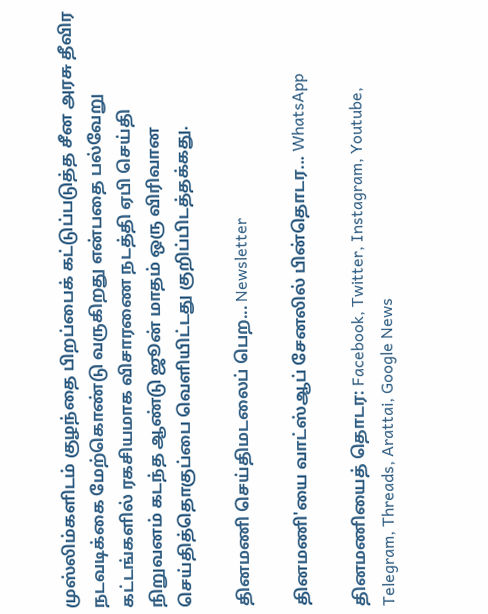முஸ்லிம்களிடம் குழந்தை பிறப்பைக் கட்டுப்படுத்த சீன அரசு தீவிர நடவடிக்கை மேற்கொண்டு வருகிறது என்பதை பல்வேறு கட்டங்களில் ரகசியமாக விசாரணை நடத்தி ஏபி செய்தி நிறுவனம் கடந்த ஆண்டு ஜூன் மாதம் ஒரு விரிவான செய்தித்தொகுப்பை வெளியிட்டது குறிப்பிடத்தக்கது.

தினமணி செய்திமடலைப் பெற... Newsletter

தினமணி'யை வாட்ஸ்ஆப் சேனலில் பின்தொடர... WhatsApp

தினமணியைத் தொடர: Facebook, Twitter, Instagram, Youtube, Telegram, Threads, Arattai, Google News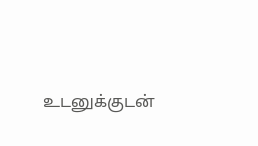உடனுக்குடன்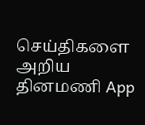செய்திகளை அறிய தினமணி App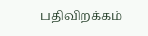பதிவிறக்கம்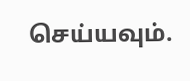செய்யவும்.